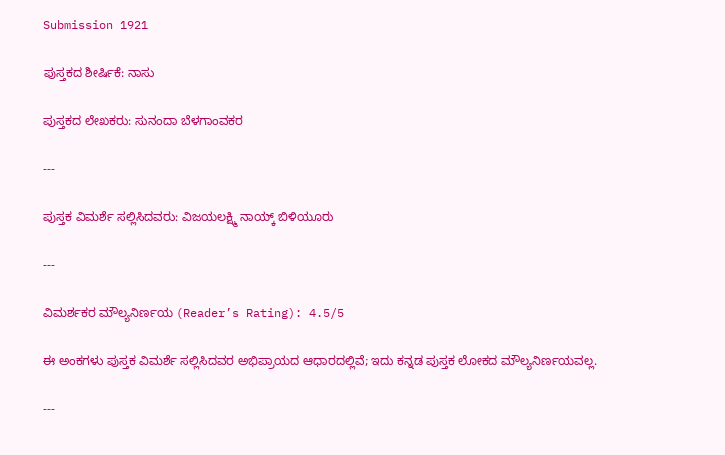Submission 1921

ಪುಸ್ತಕದ ಶೀರ್ಷಿಕೆ: ನಾಸು

ಪುಸ್ತಕದ ಲೇಖಕರು: ಸುನಂದಾ ಬೆಳಗಾಂವಕರ

---

ಪುಸ್ತಕ ವಿಮರ್ಶೆ ಸಲ್ಲಿಸಿದವರು: ವಿಜಯಲಕ್ಷ್ಮಿ ನಾಯ್ಕ್ ಬಿಳಿಯೂರು

---

ವಿಮರ್ಶಕರ ಮೌಲ್ಯನಿರ್ಣಯ (Reader’s Rating): 4.5/5

ಈ ಅಂಕಗಳು ಪುಸ್ತಕ ವಿಮರ್ಶೆ ಸಲ್ಲಿಸಿದವರ ಅಭಿಪ್ರಾಯದ ಆಧಾರದಲ್ಲಿವೆ; ಇದು ಕನ್ನಡ ಪುಸ್ತಕ ಲೋಕದ ಮೌಲ್ಯನಿರ್ಣಯವಲ್ಲ.

---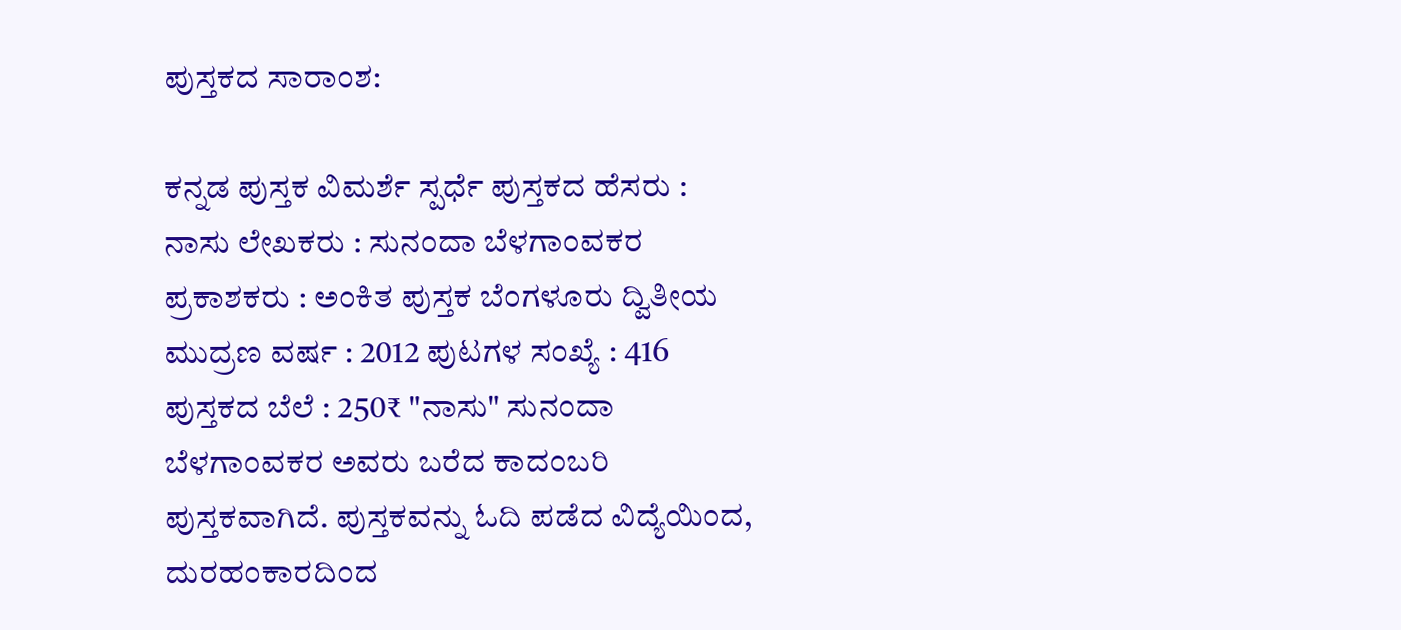ಪುಸ್ತಕದ ಸಾರಾಂಶ:

ಕನ್ನಡ ಪುಸ್ತಕ ವಿಮರ್ಶೆ ಸ್ಪರ್ಧೆ ಪುಸ್ತಕದ ಹೆಸರು : ನಾಸು ಲೇಖಕರು : ಸುನಂದಾ ಬೆಳಗಾಂವಕರ ಪ್ರಕಾಶಕರು : ಅಂಕಿತ ಪುಸ್ತಕ ಬೆಂಗಳೂರು ದ್ವಿತೀಯ ಮುದ್ರಣ ವರ್ಷ : 2012 ಪುಟಗಳ ಸಂಖ್ಯೆ : 416 ಪುಸ್ತಕದ ಬೆಲೆ : 250₹ "ನಾಸು" ಸುನಂದಾ ಬೆಳಗಾಂವಕರ ಅವರು ಬರೆದ ಕಾದಂಬರಿ ಪುಸ್ತಕವಾಗಿದೆ. ಪುಸ್ತಕವನ್ನು ಓದಿ ಪಡೆದ ವಿದ್ಯೆಯಿಂದ, ದುರಹಂಕಾರದಿಂದ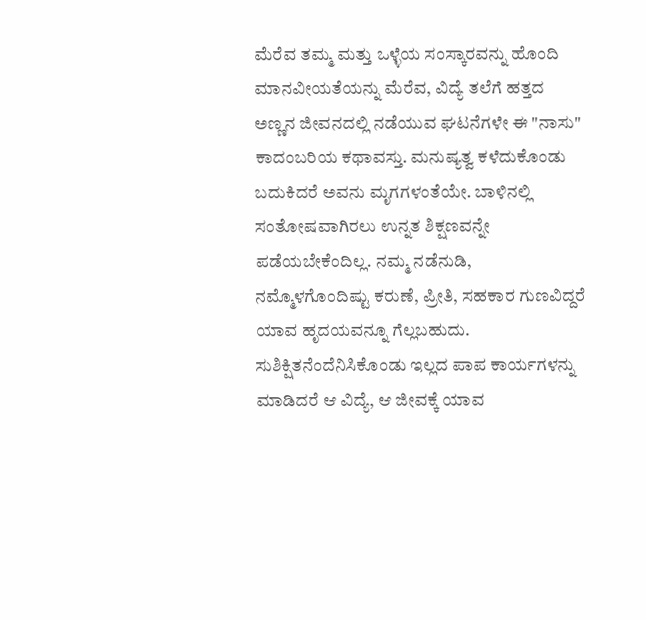ಮೆರೆವ ತಮ್ಮ ಮತ್ತು ಒಳ್ಳೆಯ ಸಂಸ್ಕಾರವನ್ನು ಹೊಂದಿ ಮಾನವೀಯತೆಯನ್ನು ಮೆರೆವ, ವಿದ್ಯೆ ತಲೆಗೆ ಹತ್ತದ ಅಣ್ಣನ ಜೀವನದಲ್ಲಿ ನಡೆಯುವ ಘಟನೆಗಳೇ ಈ "ನಾಸು" ಕಾದಂಬರಿಯ ಕಥಾವಸ್ತು. ಮನುಷ್ಯತ್ವ ಕಳೆದುಕೊಂಡು ಬದುಕಿದರೆ ಅವನು ಮೃಗಗಳಂತೆಯೇ. ಬಾಳಿನಲ್ಲಿ ಸಂತೋಷವಾಗಿರಲು ಉನ್ನತ ಶಿಕ್ಷಣವನ್ನೇ ಪಡೆಯಬೇಕೆಂದಿಲ್ಲ. ನಮ್ಮ ನಡೆನುಡಿ, ನಮ್ಮೊಳಗೊಂದಿಷ್ಟು ಕರುಣೆ, ಪ್ರೀತಿ, ಸಹಕಾರ ಗುಣವಿದ್ದರೆ ಯಾವ ಹೃದಯವನ್ನೂ ಗೆಲ್ಲಬಹುದು. ಸುಶಿಕ್ಷಿತನೆಂದೆನಿಸಿಕೊಂಡು ಇಲ್ಲದ ಪಾಪ ಕಾರ್ಯಗಳನ್ನು ಮಾಡಿದರೆ ಆ ವಿದ್ಯೆ, ಆ ಜೀವಕ್ಕೆ ಯಾವ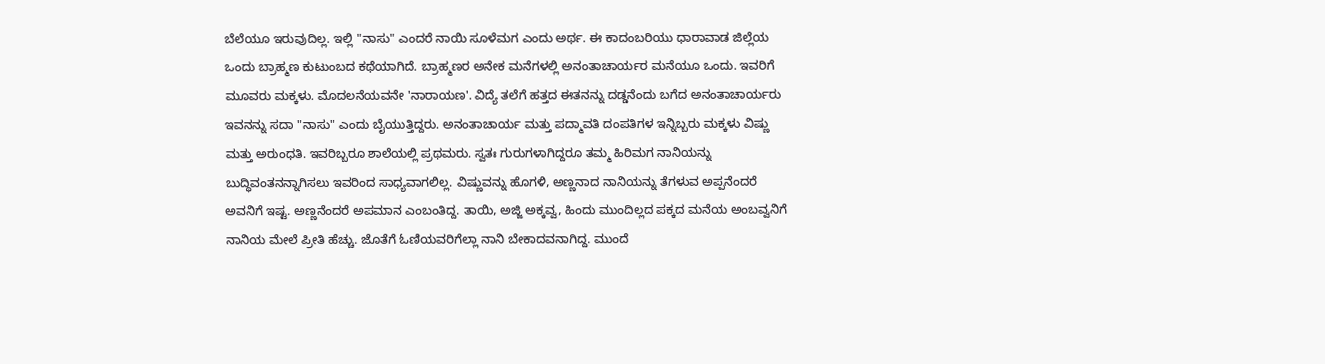ಬೆಲೆಯೂ ಇರುವುದಿಲ್ಲ. ಇಲ್ಲಿ "ನಾಸು" ಎಂದರೆ ನಾಯಿ ಸೂಳೆಮಗ ಎಂದು ಅರ್ಥ. ಈ ಕಾದಂಬರಿಯು ಧಾರಾವಾಡ ಜಿಲ್ಲೆಯ ಒಂದು ಬ್ರಾಹ್ಮಣ ಕುಟುಂಬದ ಕಥೆಯಾಗಿದೆ. ಬ್ರಾಹ್ಮಣರ ಅನೇಕ ಮನೆಗಳಲ್ಲಿ ಅನಂತಾಚಾರ್ಯರ ಮನೆಯೂ ಒಂದು. ಇವರಿಗೆ ಮೂವರು ಮಕ್ಕಳು. ಮೊದಲನೆಯವನೇ 'ನಾರಾಯಣ'. ವಿದ್ಯೆ ತಲೆಗೆ ಹತ್ತದ ಈತನನ್ನು ದಡ್ಡನೆಂದು ಬಗೆದ ಅನಂತಾಚಾರ್ಯರು ಇವನನ್ನು ಸದಾ "ನಾಸು" ಎಂದು ಬೈಯುತ್ತಿದ್ದರು. ಅನಂತಾಚಾರ್ಯ ಮತ್ತು ಪದ್ಮಾವತಿ ದಂಪತಿಗಳ ಇನ್ನಿಬ್ಬರು ಮಕ್ಕಳು ವಿಷ್ಣು ಮತ್ತು ಅರುಂಧತಿ. ಇವರಿಬ್ಬರೂ ಶಾಲೆಯಲ್ಲಿ ಪ್ರಥಮರು. ಸ್ವತಃ ಗುರುಗಳಾಗಿದ್ದರೂ ತಮ್ಮ ಹಿರಿಮಗ ನಾನಿಯನ್ನು ಬುದ್ಧಿವಂತನನ್ನಾಗಿಸಲು ಇವರಿಂದ ಸಾಧ್ಯವಾಗಲಿಲ್ಲ. ವಿಷ್ಣುವನ್ನು ಹೊಗಳಿ, ಅಣ್ಣನಾದ ನಾನಿಯನ್ನು ತೆಗಳುವ ಅಪ್ಪನೆಂದರೆ ಅವನಿಗೆ ಇಷ್ಟ. ಅಣ್ಣನೆಂದರೆ ಅಪಮಾನ ಎಂಬಂತಿದ್ದ. ತಾಯಿ, ಅಜ್ಜಿ ಅಕ್ಕವ್ವ, ಹಿಂದು ಮುಂದಿಲ್ಲದ ಪಕ್ಕದ ಮನೆಯ ಅಂಬವ್ವನಿಗೆ ನಾನಿಯ ಮೇಲೆ ಪ್ರೀತಿ ಹೆಚ್ಚು. ಜೊತೆಗೆ ಓಣಿಯವರಿಗೆಲ್ಲಾ ನಾನಿ ಬೇಕಾದವನಾಗಿದ್ದ. ಮುಂದೆ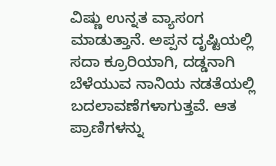ವಿಷ್ಣು ಉನ್ನತ ವ್ಯಾಸಂಗ ಮಾಡುತ್ತಾನೆ. ಅಪ್ಪನ ದೃಷ್ಟಿಯಲ್ಲಿ ಸದಾ ಕ್ರೂರಿಯಾಗಿ, ದಡ್ಡನಾಗಿ ಬೆಳೆಯುವ ನಾನಿಯ ನಡತೆಯಲ್ಲಿ ಬದಲಾವಣೆಗಳಾಗುತ್ತವೆ. ಆತ ಪ್ರಾಣಿಗಳನ್ನು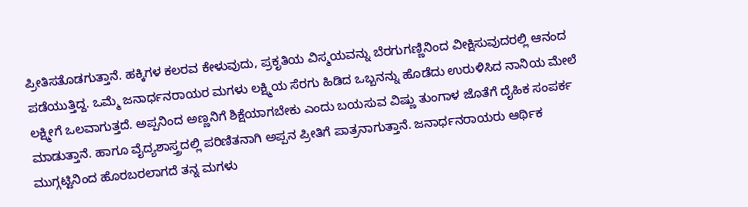ಪ್ರೀತಿಸತೊಡಗುತ್ತಾನೆ. ಹಕ್ಕಿಗಳ ಕಲರವ ಕೇಳುವುದು, ಪ್ರಕೃತಿಯ ವಿಸ್ಮಯವನ್ನು ಬೆರಗುಗಣ್ಣಿನಿಂದ ವೀಕ್ಷಿಸುವುದರಲ್ಲಿ ಆನಂದ ಪಡೆಯುತ್ತಿದ್ದ. ಒಮ್ಮೆ ಜನಾರ್ಧನರಾಯರ ಮಗಳು ಲಕ್ಷ್ಮಿಯ ಸೆರಗು ಹಿಡಿದ ಒಬ್ಬನನ್ನು ಹೊಡೆದು ಉರುಳಿಸಿದ ನಾನಿಯ ಮೇಲೆ ಲಕ್ಷ್ಮೀಗೆ ಒಲವಾಗುತ್ತದೆ. ಅಪ್ಪನಿಂದ ಅಣ್ಣನಿಗೆ ಶಿಕ್ಷೆಯಾಗಬೇಕು ಎಂದು ಬಯಸುವ ವಿಷ್ಣು ತುಂಗಾಳ ಜೊತೆಗೆ ದೈಹಿಕ ಸಂಪರ್ಕ ಮಾಡುತ್ತಾನೆ. ಹಾಗೂ ವೈದ್ಯಶಾಸ್ತ್ರದಲ್ಲಿ ಪರಿಣಿತನಾಗಿ ಅಪ್ಪನ ಪ್ರೀತಿಗೆ ಪಾತ್ರನಾಗುತ್ತಾನೆ. ಜನಾರ್ಧನರಾಯರು ಆರ್ಥಿಕ ಮುಗ್ಗಟ್ಟಿನಿಂದ ಹೊರಬರಲಾಗದೆ ತನ್ನ ಮಗಳು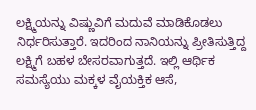ಲಕ್ಷ್ಮಿಯನ್ನು ವಿಷ್ಣುವಿಗೆ ಮದುವೆ ಮಾಡಿಕೊಡಲು ನಿರ್ಧರಿಸುತ್ತಾರೆ. ಇದರಿಂದ ನಾನಿಯನ್ನು ಪ್ರೀತಿಸುತ್ತಿದ್ದ ಲಕ್ಷ್ಮಿಗೆ ಬಹಳ ಬೇಸರವಾಗುತ್ತದೆ. ಇಲ್ಲಿ ಆರ್ಥಿಕ ಸಮಸ್ಯೆಯು ಮಕ್ಕಳ ವೈಯಕ್ತಿಕ ಆಸೆ,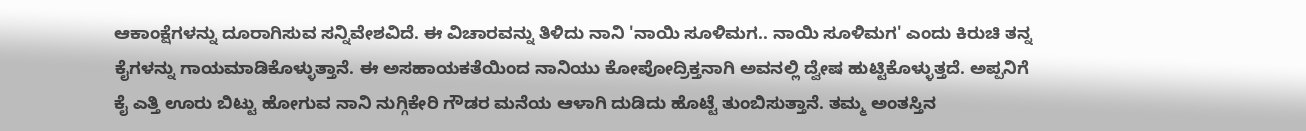ಆಕಾಂಕ್ಷೆಗಳನ್ನು ದೂರಾಗಿಸುವ ಸನ್ನಿವೇಶವಿದೆ. ಈ ವಿಚಾರವನ್ನು ತಿಳಿದು ನಾನಿ 'ನಾಯಿ ಸೂಳಿಮಗ.. ನಾಯಿ ಸೂಳಿಮಗ' ಎಂದು ಕಿರುಚಿ ತನ್ನ ಕೈಗಳನ್ನು ಗಾಯಮಾಡಿಕೊಳ್ಳುತ್ತಾನೆ. ಈ ಅಸಹಾಯಕತೆಯಿಂದ ನಾನಿಯು ಕೋಪೋದ್ರಿಕ್ತನಾಗಿ ಅವನಲ್ಲಿ ದ್ವೇಷ ಹುಟ್ಟಿಕೊಳ್ಳುತ್ತದೆ. ಅಪ್ಪನಿಗೆ ಕೈ ಎತ್ತಿ ಊರು ಬಿಟ್ಟು ಹೋಗುವ ನಾನಿ ನುಗ್ಗಿಕೇರಿ ಗೌಡರ ಮನೆಯ ಆಳಾಗಿ ದುಡಿದು ಹೊಟ್ಟೆ ತುಂಬಿಸುತ್ತಾನೆ. ತಮ್ಮ ಅಂತಸ್ತಿನ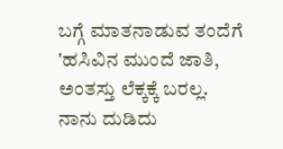ಬಗ್ಗೆ ಮಾತನಾಡುವ ತಂದೆಗೆ 'ಹಸಿವಿನ ಮುಂದೆ ಜಾತಿ, ಅಂತಸ್ತು ಲೆಕ್ಕಕ್ಕೆ ಬರಲ್ಲ. ನಾನು ದುಡಿದು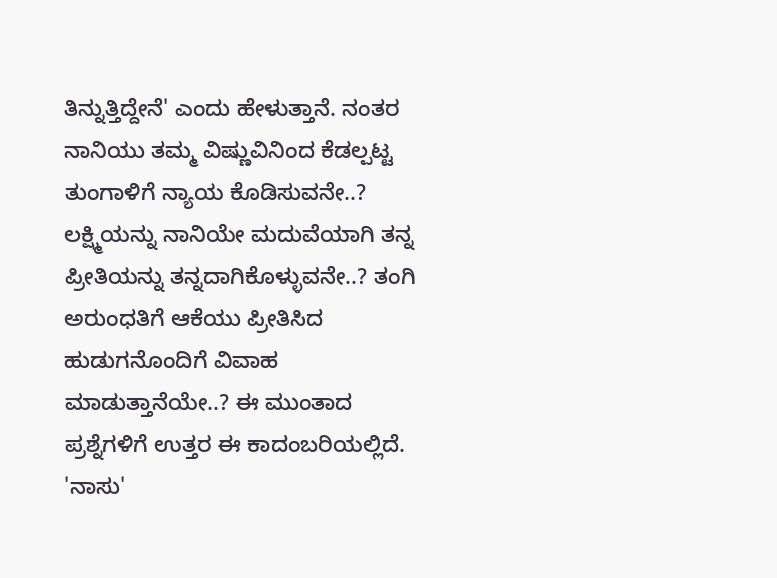ತಿನ್ನುತ್ತಿದ್ದೇನೆ' ಎಂದು ಹೇಳುತ್ತಾನೆ. ನಂತರ ನಾನಿಯು ತಮ್ಮ ವಿಷ್ಣುವಿನಿಂದ ಕೆಡಲ್ಪಟ್ಟ ತುಂಗಾಳಿಗೆ ನ್ಯಾಯ ಕೊಡಿಸುವನೇ..? ಲಕ್ಷ್ಮಿಯನ್ನು ನಾನಿಯೇ ಮದುವೆಯಾಗಿ ತನ್ನ ಪ್ರೀತಿಯನ್ನು ತನ್ನದಾಗಿಕೊಳ್ಳುವನೇ..? ತಂಗಿ ಅರುಂಧತಿಗೆ ಆಕೆಯು ಪ್ರೀತಿಸಿದ ಹುಡುಗನೊಂದಿಗೆ ವಿವಾಹ ಮಾಡುತ್ತಾನೆಯೇ..? ಈ ಮುಂತಾದ ಪ್ರಶ್ನೆಗಳಿಗೆ ಉತ್ತರ ಈ ಕಾದಂಬರಿಯಲ್ಲಿದೆ. 'ನಾಸು'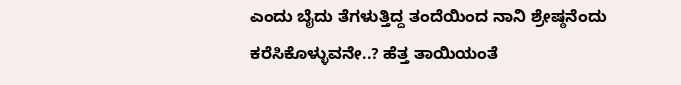ಎಂದು ಬೈದು ತೆಗಳುತ್ತಿದ್ದ ತಂದೆಯಿಂದ ನಾನಿ ಶ್ರೇಷ್ಠನೆಂದು ಕರೆಸಿಕೊಳ್ಳುವನೇ..? ಹೆತ್ತ ತಾಯಿಯಂತೆ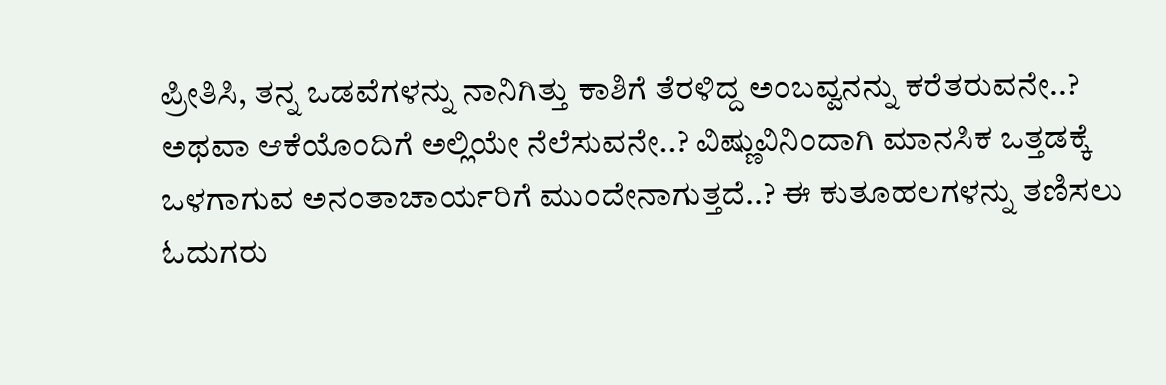ಪ್ರೀತಿಸಿ, ತನ್ನ ಒಡವೆಗಳನ್ನು ನಾನಿಗಿತ್ತು ಕಾಶಿಗೆ ತೆರಳಿದ್ದ ಅಂಬವ್ವನನ್ನು ಕರೆತರುವನೇ..? ಅಥವಾ ಆಕೆಯೊಂದಿಗೆ ಅಲ್ಲಿಯೇ ನೆಲೆಸುವನೇ..? ವಿಷ್ಣುವಿನಿಂದಾಗಿ ಮಾನಸಿಕ ಒತ್ತಡಕ್ಕೆ ಒಳಗಾಗುವ ಅನಂತಾಚಾರ್ಯರಿಗೆ ಮುಂದೇನಾಗುತ್ತದೆ..? ಈ ಕುತೂಹಲಗಳನ್ನು ತಣಿಸಲು ಓದುಗರು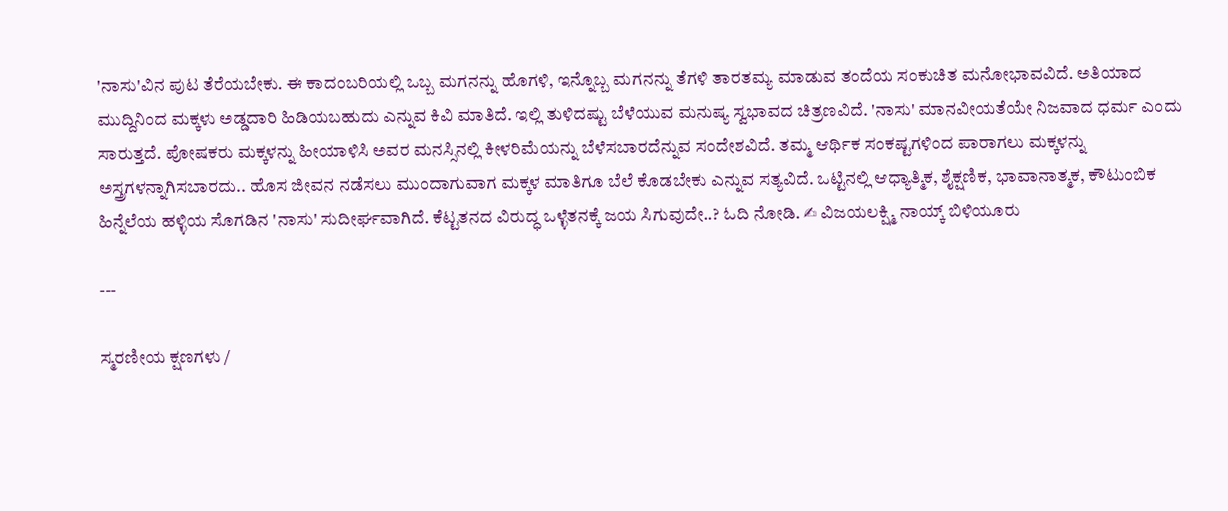'ನಾಸು'ವಿನ ಪುಟ ತೆರೆಯಬೇಕು. ಈ ಕಾದಂಬರಿಯಲ್ಲಿ ಒಬ್ಬ ಮಗನನ್ನು ಹೊಗಳಿ, ಇನ್ನೊಬ್ಬ ಮಗನನ್ನು ತೆಗಳಿ ತಾರತಮ್ಯ ಮಾಡುವ ತಂದೆಯ ಸಂಕುಚಿತ ಮನೋಭಾವವಿದೆ. ಅತಿಯಾದ ಮುದ್ದಿನಿಂದ ಮಕ್ಕಳು ಅಡ್ಡದಾರಿ ಹಿಡಿಯಬಹುದು ಎನ್ನುವ ಕಿವಿ ಮಾತಿದೆ. ಇಲ್ಲಿ ತುಳಿದಷ್ಟು ಬೆಳೆಯುವ ಮನುಷ್ಯ ಸ್ವಭಾವದ ಚಿತ್ರಣವಿದೆ. 'ನಾಸು' ಮಾನವೀಯತೆಯೇ ನಿಜವಾದ ಧರ್ಮ ಎಂದು ಸಾರುತ್ತದೆ. ಪೋಷಕರು ಮಕ್ಕಳನ್ನು ಹೀಯಾಳಿಸಿ ಅವರ ಮನಸ್ಸಿನಲ್ಲಿ ಕೀಳರಿಮೆಯನ್ನು ಬೆಳೆಸಬಾರದೆನ್ನುವ ಸಂದೇಶವಿದೆ. ತಮ್ಮ ಆರ್ಥಿಕ ಸಂಕಷ್ಟಗಳಿಂದ ಪಾರಾಗಲು ಮಕ್ಕಳನ್ನು ಅಸ್ತ್ರಗಳನ್ನಾಗಿಸಬಾರದು.. ಹೊಸ ಜೀವನ ನಡೆಸಲು ಮುಂದಾಗುವಾಗ ಮಕ್ಕಳ ಮಾತಿಗೂ ಬೆಲೆ ಕೊಡಬೇಕು ಎನ್ನುವ ಸತ್ಯವಿದೆ. ಒಟ್ಟಿನಲ್ಲಿ ಆಧ್ಯಾತ್ಮಿಕ, ಶೈಕ್ಷಣಿಕ, ಭಾವಾನಾತ್ಮಕ, ಕೌಟುಂಬಿಕ ಹಿನ್ನೆಲೆಯ ಹಳ್ಳಿಯ ಸೊಗಡಿನ 'ನಾಸು' ಸುದೀರ್ಘವಾಗಿದೆ. ಕೆಟ್ಟತನದ ವಿರುದ್ಧ ಒಳ್ಳೆತನಕ್ಕೆ ಜಯ ಸಿಗುವುದೇ..? ಓದಿ ನೋಡಿ. ✍ ವಿಜಯಲಕ್ಷ್ಮಿ ನಾಯ್ಕ್ ಬಿಳಿಯೂರು

---

ಸ್ಮರಣೀಯ ಕ್ಷಣಗಳು /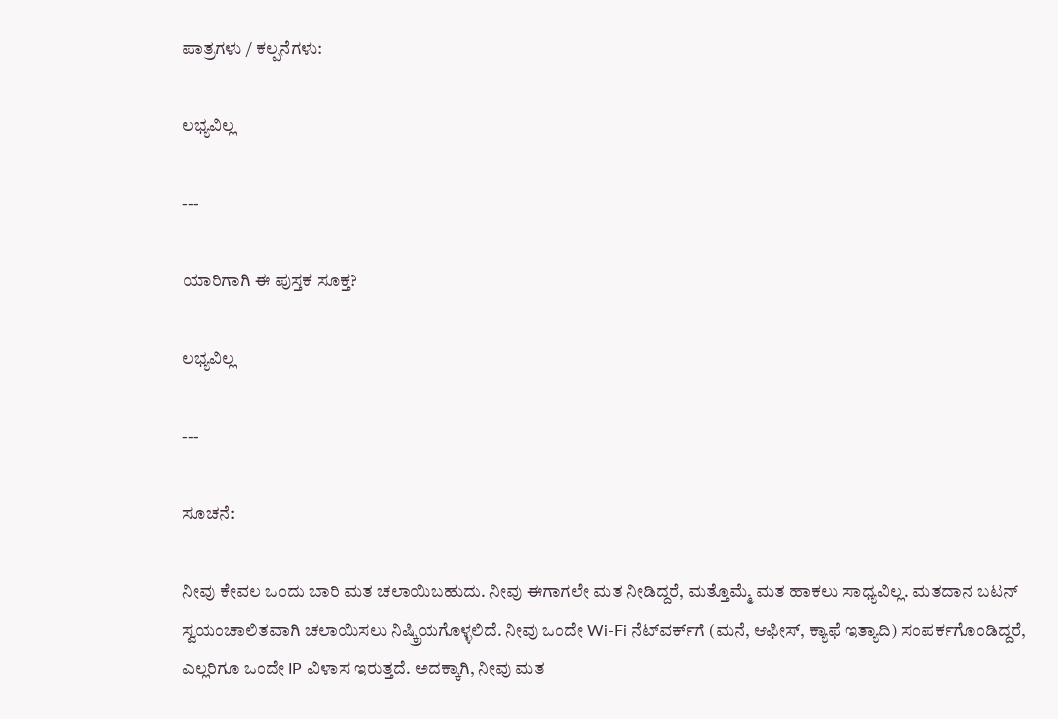ಪಾತ್ರಗಳು / ಕಲ್ಪನೆಗಳು:

ಲಭ್ಯವಿಲ್ಲ

---

ಯಾರಿಗಾಗಿ ಈ ಪುಸ್ತಕ ಸೂಕ್ತ?

ಲಭ್ಯವಿಲ್ಲ

---

ಸೂಚನೆ:

ನೀವು ಕೇವಲ ಒಂದು ಬಾರಿ ಮತ ಚಲಾಯಿಬಹುದು. ನೀವು ಈಗಾಗಲೇ ಮತ ನೀಡಿದ್ದರೆ, ಮತ್ತೊಮ್ಮೆ ಮತ ಹಾಕಲು ಸಾಧ್ಯವಿಲ್ಲ. ಮತದಾನ ಬಟನ್ ಸ್ವಯಂಚಾಲಿತವಾಗಿ ಚಲಾಯಿಸಲು ನಿಷ್ಕ್ರಿಯಗೊಳ್ಳಲಿದೆ. ನೀವು ಒಂದೇ Wi-Fi ನೆಟ್‌ವರ್ಕ್‍ಗೆ (ಮನೆ, ಆಫೀಸ್, ಕ್ಯಾಫೆ ಇತ್ಯಾದಿ) ಸಂಪರ್ಕಗೊಂಡಿದ್ದರೆ, ಎಲ್ಲರಿಗೂ ಒಂದೇ IP ವಿಳಾಸ ಇರುತ್ತದೆ. ಅದಕ್ಕಾಗಿ, ನೀವು ಮತ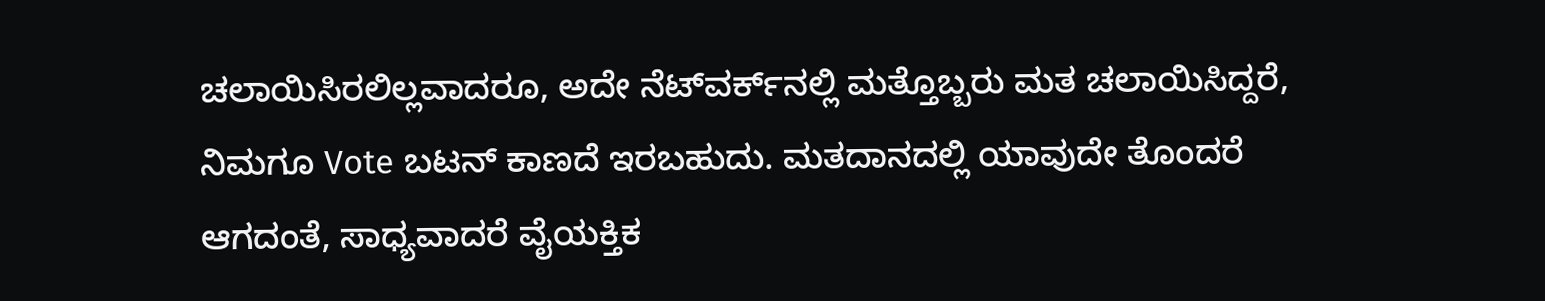ಚಲಾಯಿಸಿರಲಿಲ್ಲವಾದರೂ, ಅದೇ ನೆಟ್‌ವರ್ಕ್‌ನಲ್ಲಿ ಮತ್ತೊಬ್ಬರು ಮತ ಚಲಾಯಿಸಿದ್ದರೆ, ನಿಮಗೂ Vote ಬಟನ್ ಕಾಣದೆ ಇರಬಹುದು. ಮತದಾನದಲ್ಲಿ ಯಾವುದೇ ತೊಂದರೆ ಆಗದಂತೆ, ಸಾಧ್ಯವಾದರೆ ವೈಯಕ್ತಿಕ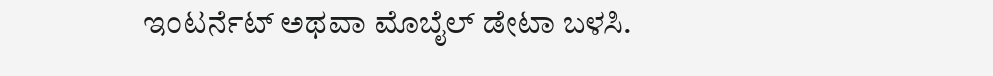ಇಂಟರ್ನೆಟ್ ಅಥವಾ ಮೊಬೈಲ್ ಡೇಟಾ ಬಳಸಿ.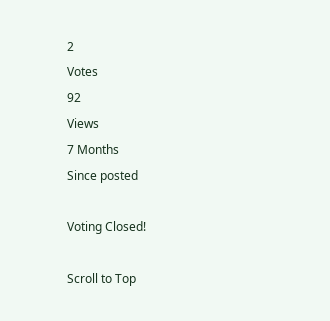2
Votes
92
Views
7 Months
Since posted

Voting Closed!

Scroll to Top